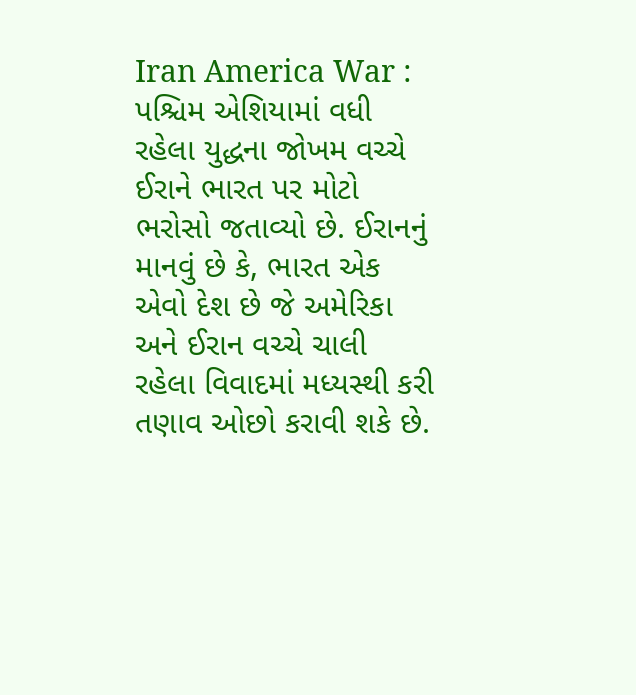Iran America War : પશ્ચિમ એશિયામાં વધી રહેલા યુદ્ધના જોખમ વચ્ચે ઈરાને ભારત પર મોટો ભરોસો જતાવ્યો છે. ઈરાનનું માનવું છે કે, ભારત એક એવો દેશ છે જે અમેરિકા અને ઈરાન વચ્ચે ચાલી રહેલા વિવાદમાં મધ્યસ્થી કરી તણાવ ઓછો કરાવી શકે છે.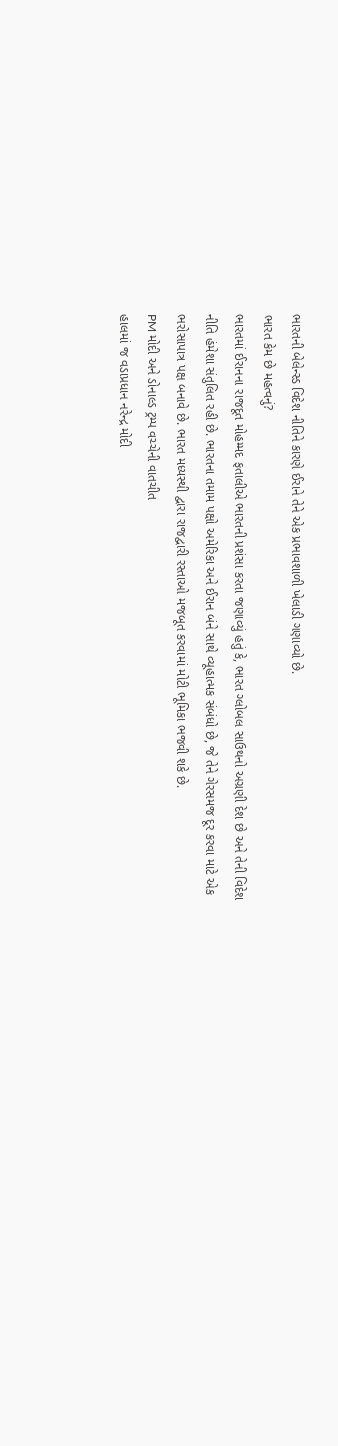ભારતની બેલેન્સ્ડ વિદેશ નીતિને કારણે ઈરાને તેને એક પ્રભાવશાળી ખેલાડી ગણાવ્યો છે.
ભારત કેમ છે મહત્વનું?
ભારતમાં ઈરાનના રાજદૂત મોહમ્મદ ફતાલીએ ભારતની પ્રશંસા કરતા જણાવ્યું હતું કે, ભારત ગ્લોબલ સાઉથનો અગ્રણી દેશ છે અને તેની વિદેશ નીતિ હંમેશા સંતુલિત રહી છે. ભારતના તમામ પક્ષો અમેરિકા અને ઈરાન બંને સાથે વ્યૂહાત્મક સંબંધો છે, જે તેને ગેરસમજ દૂર કરવા માટે એક ભરોસાપાત્ર પક્ષ બનાવે છે. ભારત મધ્યસ્થી દ્વારા રાજદ્વારી રસ્તાઓ મજબૂત કરવામાં મોટી ભૂમિકા ભજવી શકે છે.
PM મોદી અને ડોનાલ્ડ ટ્રમ્પ વચ્ચેની વાતચીત
હાલમાં જ વડાપ્રધાન નરેન્દ્ર મોદી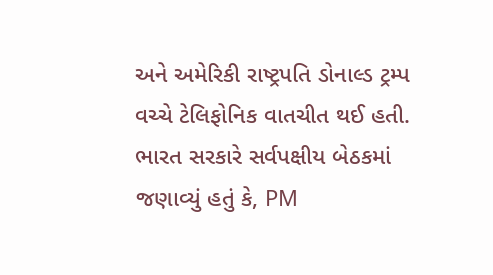અને અમેરિકી રાષ્ટ્રપતિ ડોનાલ્ડ ટ્રમ્પ વચ્ચે ટેલિફોનિક વાતચીત થઈ હતી. ભારત સરકારે સર્વપક્ષીય બેઠકમાં જણાવ્યું હતું કે, PM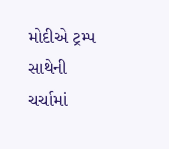મોદીએ ટ્રમ્પ સાથેની ચર્ચામાં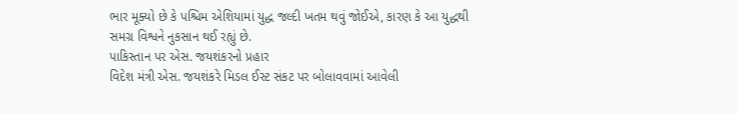ભાર મૂક્યો છે કે પશ્ચિમ એશિયામાં યુદ્ધ જલ્દી ખતમ થવું જોઈએ, કારણ કે આ યુદ્ધથી સમગ્ર વિશ્વને નુકસાન થઈ રહ્યું છે.
પાકિસ્તાન પર એસ. જયશંકરનો પ્રહાર
વિદેશ મંત્રી એસ. જયશંકરે મિડલ ઈસ્ટ સંકટ પર બોલાવવામાં આવેલી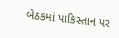બેઠકમાં પાકિસ્તાન પર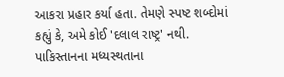આકરા પ્રહાર કર્યા હતા. તેમણે સ્પષ્ટ શબ્દોમાં કહ્યું કે, અમે કોઈ 'દલાલ રાષ્ટ્ર' નથી. પાકિસ્તાનના મધ્યસ્થતાના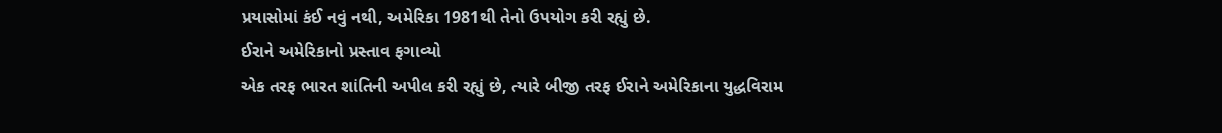પ્રયાસોમાં કંઈ નવું નથી, અમેરિકા 1981થી તેનો ઉપયોગ કરી રહ્યું છે.
ઈરાને અમેરિકાનો પ્રસ્તાવ ફગાવ્યો
એક તરફ ભારત શાંતિની અપીલ કરી રહ્યું છે, ત્યારે બીજી તરફ ઈરાને અમેરિકાના યુદ્ધવિરામ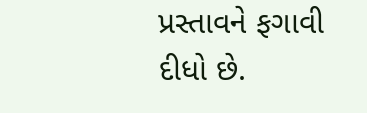પ્રસ્તાવને ફગાવી દીધો છે.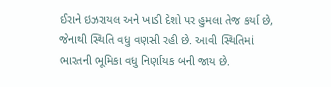ઈરાને ઇઝરાયલ અને ખાડી દેશો પર હુમલા તેજ કર્યા છે, જેનાથી સ્થિતિ વધુ વણસી રહી છે. આવી સ્થિતિમાં ભારતની ભૂમિકા વધુ નિર્ણાયક બની જાય છે.